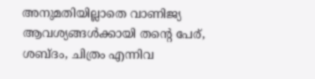അനുമതിയില്ലാതെ വാണിജ്യ ആവശ്യങ്ങൾക്കായി തന്റെ പേര്, ശബ്ദം, ചിത്രം എന്നിവ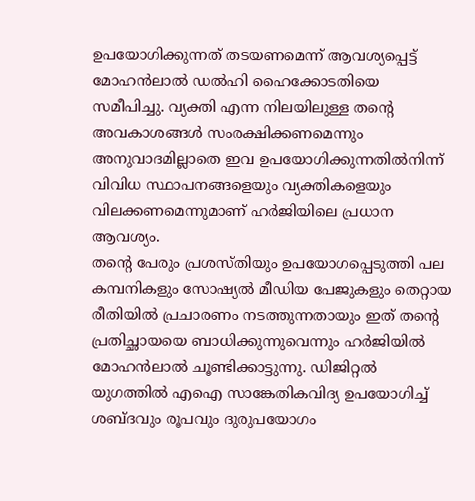ഉപയോഗിക്കുന്നത് തടയണമെന്ന് ആവശ്യപ്പെട്ട് മോഹൻലാൽ ഡൽഹി ഹൈക്കോടതിയെ സമീപിച്ചു. വ്യക്തി എന്ന നിലയിലുള്ള തന്റെ അവകാശങ്ങൾ സംരക്ഷിക്കണമെന്നും അനുവാദമില്ലാതെ ഇവ ഉപയോഗിക്കുന്നതിൽനിന്ന് വിവിധ സ്ഥാപനങ്ങളെയും വ്യക്തികളെയും വിലക്കണമെന്നുമാണ് ഹർജിയിലെ പ്രധാന ആവശ്യം.
തന്റെ പേരും പ്രശസ്തിയും ഉപയോഗപ്പെടുത്തി പല കമ്പനികളും സോഷ്യൽ മീഡിയ പേജുകളും തെറ്റായ രീതിയിൽ പ്രചാരണം നടത്തുന്നതായും ഇത് തന്റെ പ്രതിച്ഛായയെ ബാധിക്കുന്നുവെന്നും ഹർജിയിൽ മോഹൻലാൽ ചൂണ്ടിക്കാട്ടുന്നു. ഡിജിറ്റൽ യുഗത്തിൽ എഐ സാങ്കേതികവിദ്യ ഉപയോഗിച്ച് ശബ്ദവും രൂപവും ദുരുപയോഗം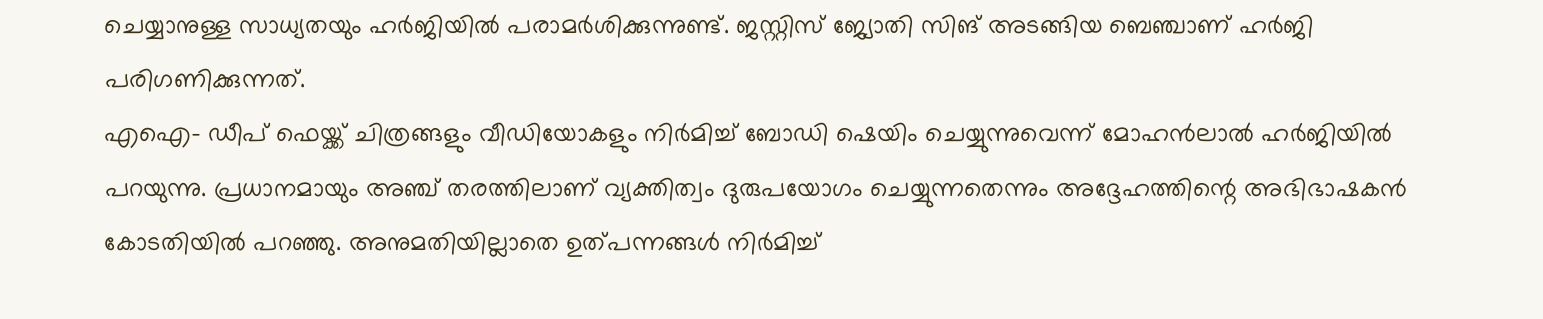ചെയ്യാനുള്ള സാധ്യതയും ഹർജിയിൽ പരാമർശിക്കുന്നുണ്ട്. ജസ്റ്റിസ് ജ്യോതി സിങ് അടങ്ങിയ ബെഞ്ചാണ് ഹർജി പരിഗണിക്കുന്നത്.
എഐ- ഡീപ് ഫെയ്ക്ക് ചിത്രങ്ങളും വീഡിയോകളും നിർമിച്ച് ബോഡി ഷെയിം ചെയ്യുന്നുവെന്ന് മോഹൻലാൽ ഹർജിയിൽ പറയുന്നു. പ്രധാനമായും അഞ്ച് തരത്തിലാണ് വ്യക്തിത്വം ദുരുപയോഗം ചെയ്യുന്നതെന്നും അദ്ദേഹത്തിന്റെ അഭിഭാഷകൻ കോടതിയിൽ പറഞ്ഞു. അനുമതിയില്ലാതെ ഉത്പന്നങ്ങൾ നിർമിച്ച്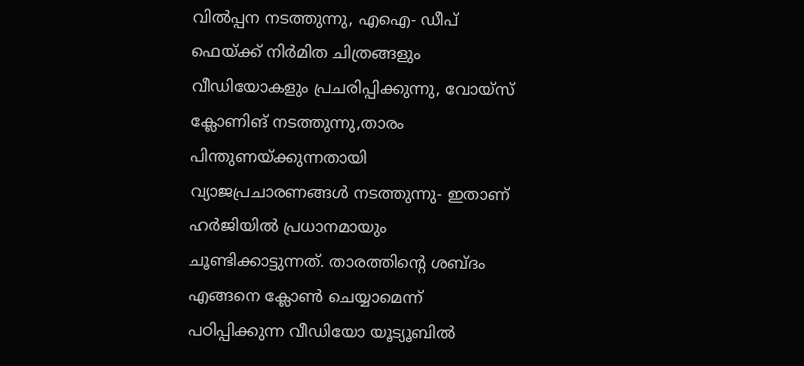വിൽപ്പന നടത്തുന്നു, എഐ- ഡീപ് ഫെയ്ക്ക് നിർമിത ചിത്രങ്ങളും വീഡിയോകളും പ്രചരിപ്പിക്കുന്നു, വോയ്സ് ക്ലോണിങ് നടത്തുന്നു,താരം പിന്തുണയ്ക്കുന്നതായി വ്യാജപ്രചാരണങ്ങൾ നടത്തുന്നു- ഇതാണ് ഹർജിയിൽ പ്രധാനമായും ചൂണ്ടിക്കാട്ടുന്നത്. താരത്തിന്റെ ശബ്ദം എങ്ങനെ ക്ലോൺ ചെയ്യാമെന്ന് പഠിപ്പിക്കുന്ന വീഡിയോ യൂട്യൂബിൽ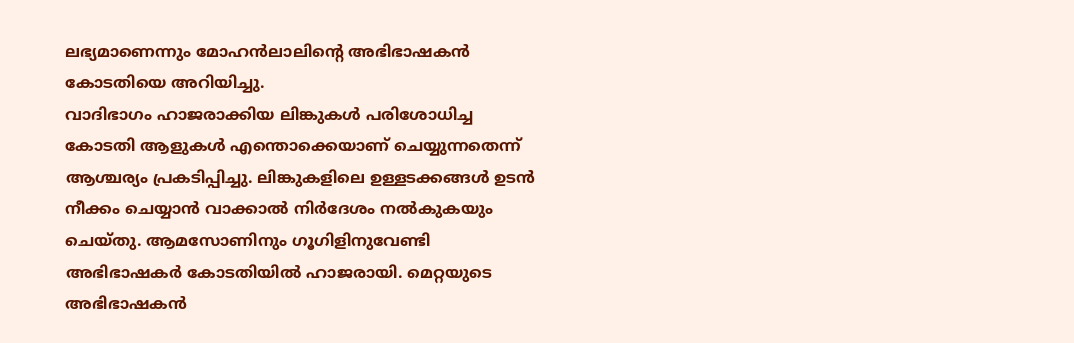ലഭ്യമാണെന്നും മോഹൻലാലിന്റെ അഭിഭാഷകൻ കോടതിയെ അറിയിച്ചു.
വാദിഭാഗം ഹാജരാക്കിയ ലിങ്കുകൾ പരിശോധിച്ച കോടതി ആളുകൾ എന്തൊക്കെയാണ് ചെയ്യുന്നതെന്ന് ആശ്ചര്യം പ്രകടിപ്പിച്ചു. ലിങ്കുകളിലെ ഉള്ളടക്കങ്ങൾ ഉടൻ നീക്കം ചെയ്യാൻ വാക്കാൽ നിർദേശം നൽകുകയും ചെയ്തു. ആമസോണിനും ഗൂഗിളിനുവേണ്ടി അഭിഭാഷകർ കോടതിയിൽ ഹാജരായി. മെറ്റയുടെ അഭിഭാഷകൻ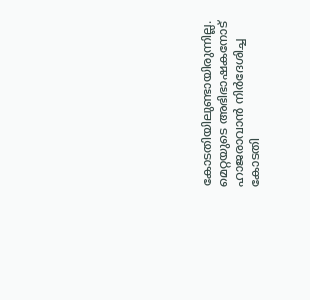കോടതിയിലുണ്ടായിരുന്നില്ല.
മെറ്റയുടെ അഭിഭാഷകനോട് ഹാജരാവാൻ നിർദേശിച്ച കോടതി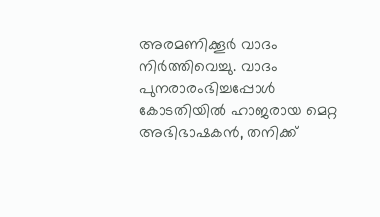അരമണിക്കൂർ വാദം നിർത്തിവെച്ചു. വാദം പുനരാരംഭിച്ചപ്പോൾ കോടതിയിൽ ഹാജരായ മെറ്റ അഭിഭാഷകൻ, തനിക്ക്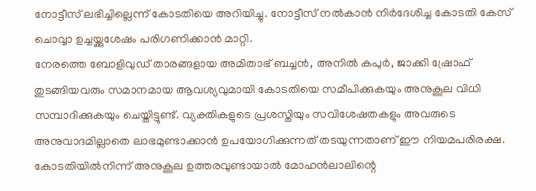നോട്ടീസ് ലഭിച്ചില്ലെന്ന് കോടതിയെ അറിയിച്ചു. നോട്ടീസ് നൽകാൻ നിർദേശിച്ച കോടതി കേസ് ചൊവ്വാ ഉച്ചയ്ക്കുശേഷം പരിഗണിക്കാൻ മാറ്റി.
നേരത്തെ ബോളിവുഡ് താരങ്ങളായ അമിതാഭ് ബച്ചൻ, അനിൽ കപുർ, ജാക്കി ഷ്രോഫ് തുടങ്ങിയവരും സമാനമായ ആവശ്യവുമായി കോടതിയെ സമീപിക്കുകയും അനുകൂല വിധി സമ്പാദിക്കുകയും ചെയ്തിട്ടുണ്ട്. വ്യക്തികളുടെ പ്രശസ്തിയും സവിശേഷതകളും അവരുടെ അനുവാദമില്ലാതെ ലാഭമുണ്ടാക്കാൻ ഉപയോഗിക്കുന്നത് തടയുന്നതാണ് ഈ നിയമപരിരക്ഷ. കോടതിയിൽനിന്ന് അനുകൂല ഉത്തരവുണ്ടായാൽ മോഹൻലാലിന്റെ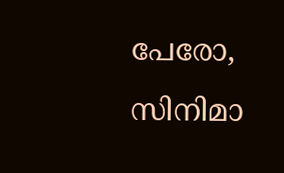പേരോ, സിനിമാ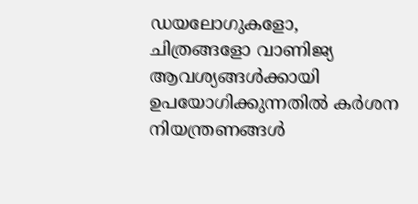ഡയലോഗുകളോ, ചിത്രങ്ങളോ വാണിജ്യ ആവശ്യങ്ങൾക്കായി ഉപയോഗിക്കുന്നതിൽ കർശന നിയന്ത്രണങ്ങൾ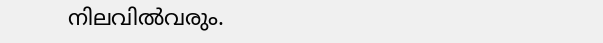നിലവിൽവരും.